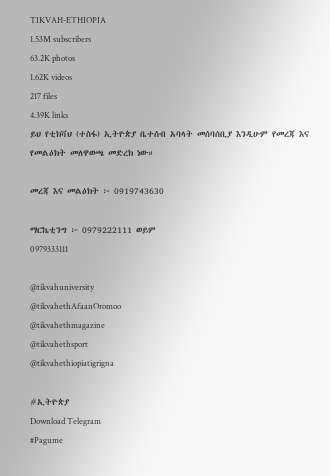TIKVAH-ETHIOPIA
1.53M subscribers
63.2K photos
1.62K videos
217 files
4.39K links
ይህ የቲክቫህ (ተስፋ) ኢትዮጵያ ቤተሰብ አባላት መሰባሰቢያ እንዲሁም የመረጃ እና የመልዕክት መለዋወጫ መድረክ ነው።

መረጃ እና መልዕክት ፦ 0919743630

ማርኬቲንግ ፦ 0979222111 ወይም
0979333111

@tikvahuniversity
@tikvahethAfaanOromoo
@tikvahethmagazine
@tikvahethsport
@tikvahethiopiatigrigna

#ኢትዮጵያ
Download Telegram
#Pagume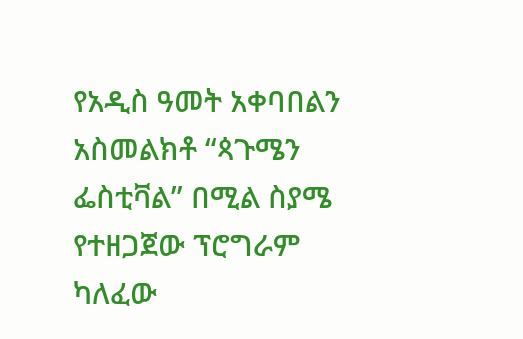የአዲስ ዓመት አቀባበልን አስመልክቶ “ጳጉሜን ፌስቲቫል” በሚል ስያሜ የተዘጋጀው ፕሮግራም ካለፈው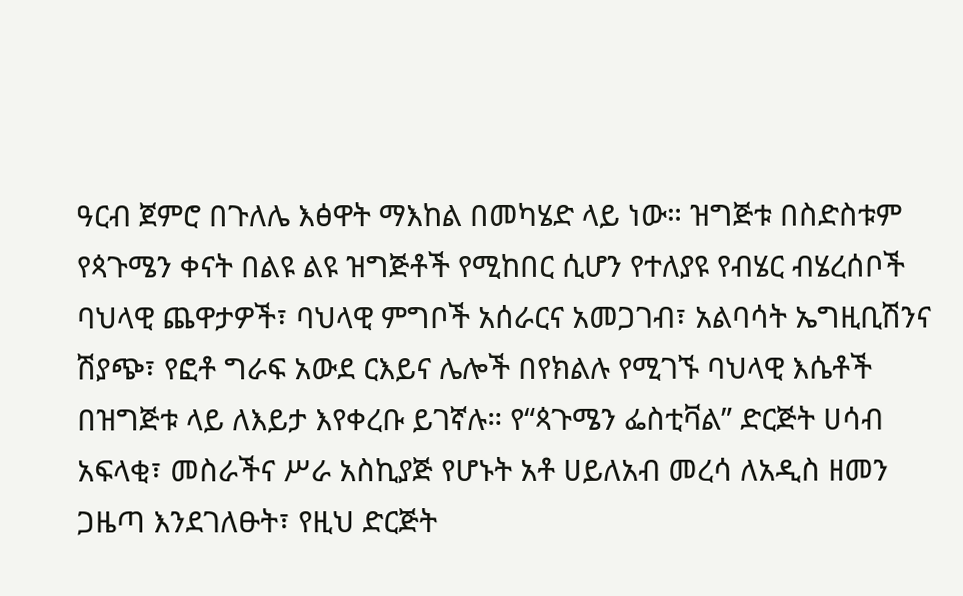ዓርብ ጀምሮ በጉለሌ እፅዋት ማእከል በመካሄድ ላይ ነው። ዝግጅቱ በስድስቱም የጳጉሜን ቀናት በልዩ ልዩ ዝግጅቶች የሚከበር ሲሆን የተለያዩ የብሄር ብሄረሰቦች ባህላዊ ጨዋታዎች፣ ባህላዊ ምግቦች አሰራርና አመጋገብ፣ አልባሳት ኤግዚቢሽንና ሽያጭ፣ የፎቶ ግራፍ አውደ ርእይና ሌሎች በየክልሉ የሚገኙ ባህላዊ እሴቶች በዝግጅቱ ላይ ለእይታ እየቀረቡ ይገኛሉ። የ“ጳጉሜን ፌስቲቫል” ድርጅት ሀሳብ አፍላቂ፣ መስራችና ሥራ አስኪያጅ የሆኑት አቶ ሀይለአብ መረሳ ለአዲስ ዘመን ጋዜጣ እንደገለፁት፣ የዚህ ድርጅት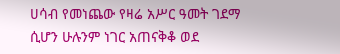ሀሳብ የመነጨው የዛሬ አሥር ዓመት ገደማ ሲሆን ሁሉንም ነገር አጠናቅቆ ወደ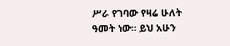ሥራ የገባው የዛሬ ሁለት ዓመት ነው። ይህ አሁን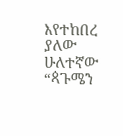እየተከበረ ያለው ሁለተኛው “ጳጉሜን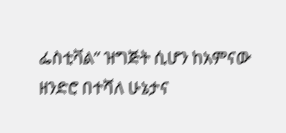ፌስቲቫል” ዝግጅት ሲሆን ከአምናው ዘንድሮ በተሻለ ሁኔታና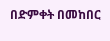በድምቀት በመከበር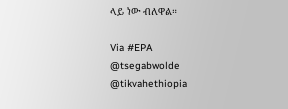ላይ ነው ብለዋል።

Via #EPA
@tsegabwolde @tikvahethiopia